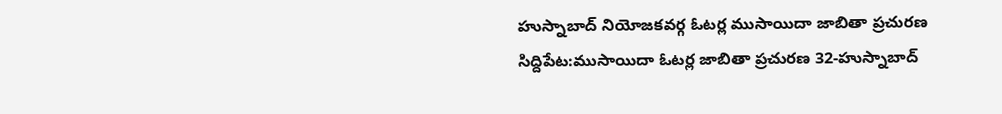హుస్నాబాద్ నియోజకవర్గ ఓటర్ల ముసాయిదా జాబితా ప్రచురణ
సిద్దిపేట:ముసాయిదా ఓటర్ల జాబితా ప్రచురణ 32-హుస్నాబాద్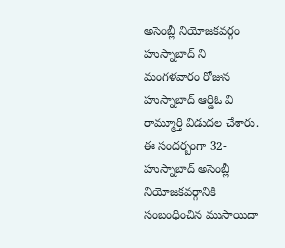అసెంబ్లీ నియోజకవర్గం హుస్నాబాద్ ని మంగళవారం రోజున హుస్నాబాద్ ఆర్డిఓ వి రామ్మూర్తి విడుదల చేశారు. ఈ సందర్బంగా 32-హుస్నాబాద్ అసెంబ్లీ నియోజకవర్గానికి సంబంధించిన ముసాయిదా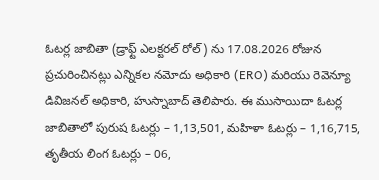ఓటర్ల జాబితా (డ్రాఫ్ట్ ఎలక్టరల్ రోల్ ) ను 17.08.2026 రోజున ప్రచురించినట్లు ఎన్నికల నమోదు అధికారి (ERO) మరియు రెవెన్యూ డివిజనల్ అధికారి, హుస్నాబాద్ తెలిపారు. ఈ ముసాయిదా ఓటర్ల జాబితాలో పురుష ఓటర్లు – 1,13,501, మహిళా ఓటర్లు – 1,16,715, తృతీయ లింగ ఓటర్లు – 06,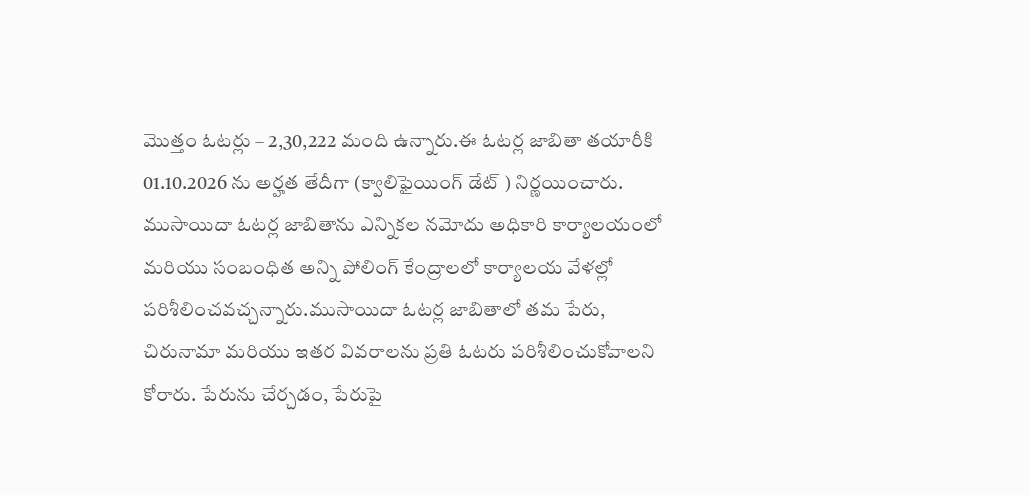మొత్తం ఓటర్లు – 2,30,222 మంది ఉన్నారు.ఈ ఓటర్ల జాబితా తయారీకి 01.10.2026 ను అర్హత తేదీగా (క్వాలిఫైయింగ్ డేట్ ) నిర్ణయించారు. ముసాయిదా ఓటర్ల జాబితాను ఎన్నికల నమోదు అధికారి కార్యాలయంలో మరియు సంబంధిత అన్ని పోలింగ్ కేంద్రాలలో కార్యాలయ వేళల్లో పరిశీలించవచ్చన్నారు.ముసాయిదా ఓటర్ల జాబితాలో తమ పేరు, చిరునామా మరియు ఇతర వివరాలను ప్రతి ఓటరు పరిశీలించుకోవాలని కోరారు. పేరును చేర్చడం, పేరుపై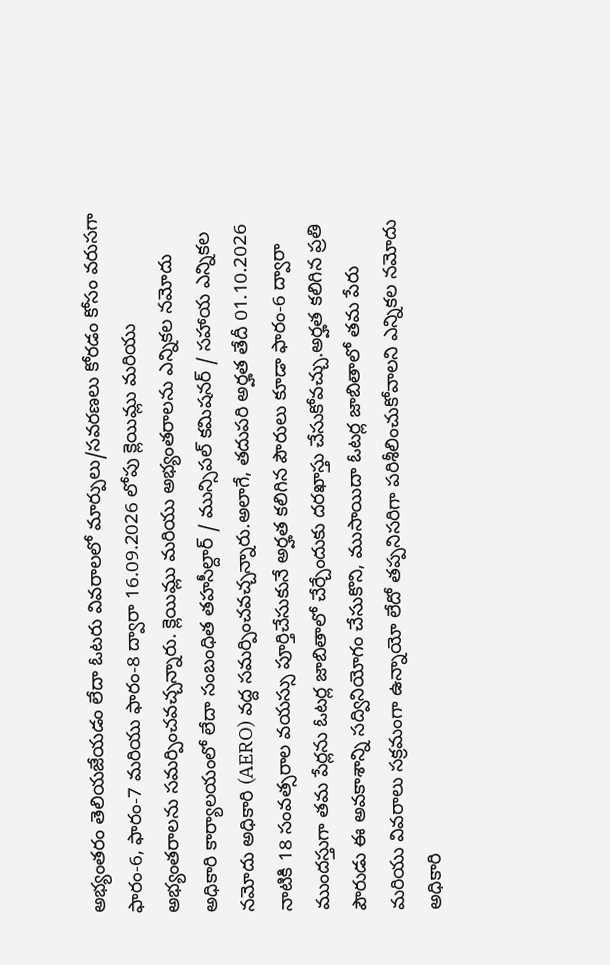అభ్యంతరం తెలియజేయడం లేదా ఓటరు వివరాలలో మార్పులు/సవరణలు కోరడం కోసం వరుసగా ఫారం-6, ఫారం-7 మరియు ఫారం-8 ద్వారా 16.09.2026 లోపు క్లెయిమ్లు మరియు అభ్యంతరాలను సమర్పించవచ్చన్నారు. క్లెయిమ్లు మరియు అభ్యంతరాలను ఎన్నికల నమోదు అధికారి కార్యాలయంలో లేదా సంబంధిత తహసీల్దార్ / మున్సిపల్ కమిషనర్ / సహాయ ఎన్నికల నమోదు అధికారి (AERO) వద్ద సమర్పించవచ్చన్నారు.అలాగే, తదుపరి అర్హత తేదీ 01.10.2026 నాటికి 18 సంవత్సరాల వయస్సు పూర్తిచేసుకునే అర్హత కలిగిన పౌరులు కూడా ఫారం-6 ద్వారా ముందస్తుగా తమ పేర్లను ఓటర్ల జాబితాలో చేర్చేందుకు దరఖాస్తు చేసుకోవచ్చు.అర్హత కలిగిన ప్రతి పౌరుడు ఈ అవకాశాన్ని సద్వినియోగం చేసుకొని, ముసాయిదా ఓటర్ల జాబితాలో తమ పేరు మరియు వివరాలు సక్రమంగా ఉన్నాయో లేదో తప్పనిసరిగా పరిశీలించుకోవాలని ఎన్నికల నమోదు అధికారి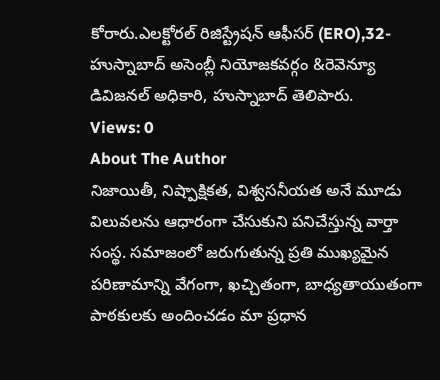కోరారు.ఎలక్టోరల్ రిజిస్ట్రేషన్ ఆఫీసర్ (ERO),32-హుస్నాబాద్ అసెంబ్లీ నియోజకవర్గం &రెవెన్యూ డివిజనల్ అధికారి, హుస్నాబాద్ తెలిపారు.
Views: 0
About The Author
నిజాయితీ, నిష్పాక్షికత, విశ్వసనీయత అనే మూడు విలువలను ఆధారంగా చేసుకుని పనిచేస్తున్న వార్తా సంస్థ. సమాజంలో జరుగుతున్న ప్రతి ముఖ్యమైన పరిణామాన్ని వేగంగా, ఖచ్చితంగా, బాధ్యతాయుతంగా పాఠకులకు అందించడం మా ప్రధాన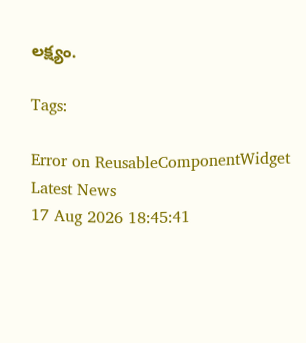లక్ష్యం.

Tags:

Error on ReusableComponentWidget
Latest News
17 Aug 2026 18:45:41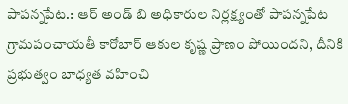పాపన్నపేట.: ఆర్ అండ్ బి అధికారుల నిర్లక్ష్యంతో పాపన్నపేట గ్రామపంచాయతీ కారోబార్ ఆకుల కృష్ణ ప్రాణం పోయిందని, దీనికి ప్రభుత్వం బాధ్యత వహించి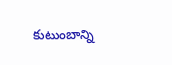కుటుంబాన్ని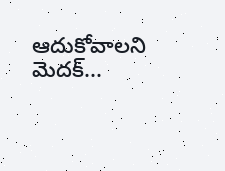ఆదుకోవాలని మెదక్...